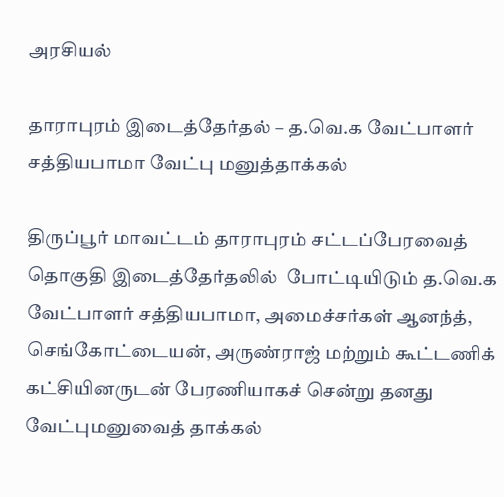அரசியல்

தாராபுரம் இடைத்தேர்தல் – த.வெ.க வேட்பாளர் சத்தியபாமா வேட்பு மனுத்தாக்கல்

திருப்பூர் மாவட்டம் தாராபுரம் சட்டப்பேரவைத் தொகுதி இடைத்தேர்தலில்  போட்டியிடும் த.வெ.க வேட்பாளர் சத்தியபாமா, அமைச்சர்கள் ஆனந்த், செங்கோட்டையன், அருண்ராஜ் மற்றும் கூட்டணிக் கட்சியினருடன் பேரணியாகச் சென்று தனது வேட்புமனுவைத் தாக்கல்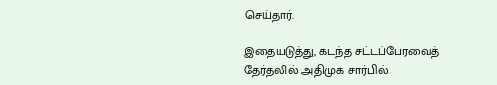செய்தார்.

இதையடுத்து, கடந்த சட்டப்பேரவைத் தேர்தலில் அதிமுக சார்பில்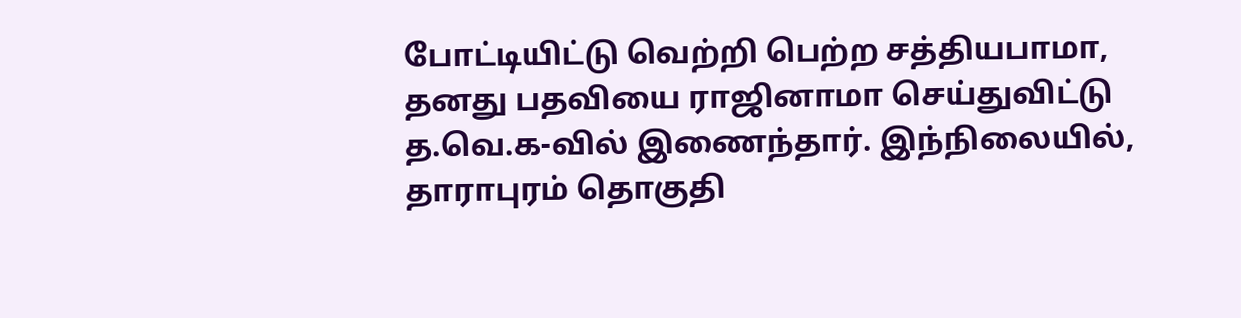போட்டியிட்டு வெற்றி பெற்ற சத்தியபாமா, தனது பதவியை ராஜினாமா செய்துவிட்டு த.வெ.க-வில் இணைந்தார். இந்நிலையில், தாராபுரம் தொகுதி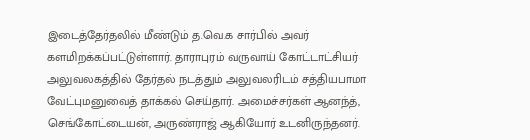இடைத்தேர்தலில் மீண்டும் த.வெ.க சார்பில் அவர் களமிறக்கப்பட்டுள்ளார். தாராபுரம் வருவாய் கோட்டாட்சியர் அலுவலகத்தில் தேர்தல் நடத்தும் அலுவலரிடம் சத்தியபாமா வேட்புமனுவைத் தாக்கல் செய்தார். அமைச்சர்கள் ஆனந்த், செங்கோட்டையன், அருண்ராஜ் ஆகியோர் உடனிருந்தனர்.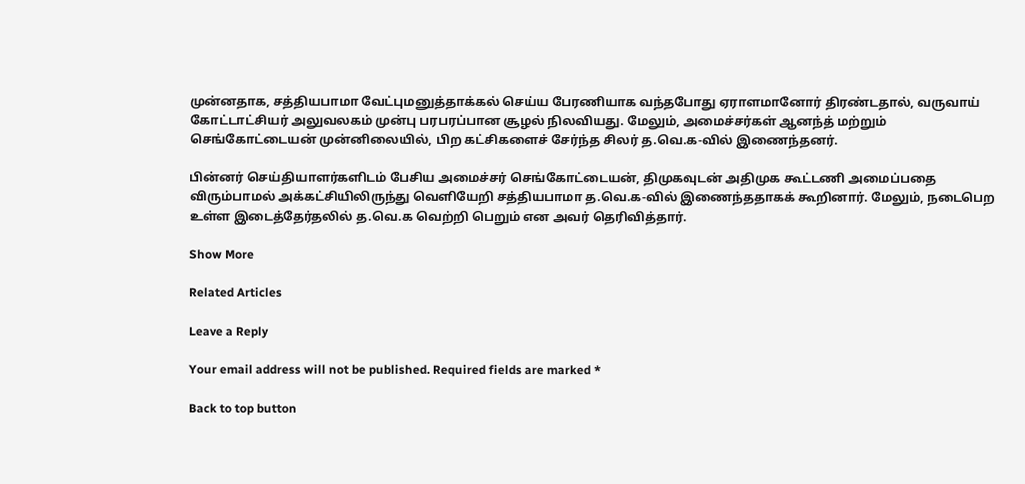முன்னதாக, சத்தியபாமா வேட்புமனுத்தாக்கல் செய்ய பேரணியாக வந்தபோது ஏராளமானோர் திரண்டதால், வருவாய் கோட்டாட்சியர் அலுவலகம் முன்பு பரபரப்பான சூழல் நிலவியது. மேலும், அமைச்சர்கள் ஆனந்த் மற்றும் செங்கோட்டையன் முன்னிலையில், பிற கட்சிகளைச் சேர்ந்த சிலர் த.வெ.க-வில் இணைந்தனர்.

பின்னர் செய்தியாளர்களிடம் பேசிய அமைச்சர் செங்கோட்டையன், திமுகவுடன் அதிமுக கூட்டணி அமைப்பதை விரும்பாமல் அக்கட்சியிலிருந்து வெளியேறி சத்தியபாமா த.வெ.க-வில் இணைந்ததாகக் கூறினார். மேலும், நடைபெற உள்ள இடைத்தேர்தலில் த.வெ.க வெற்றி பெறும் என அவர் தெரிவித்தார்.

Show More

Related Articles

Leave a Reply

Your email address will not be published. Required fields are marked *

Back to top button